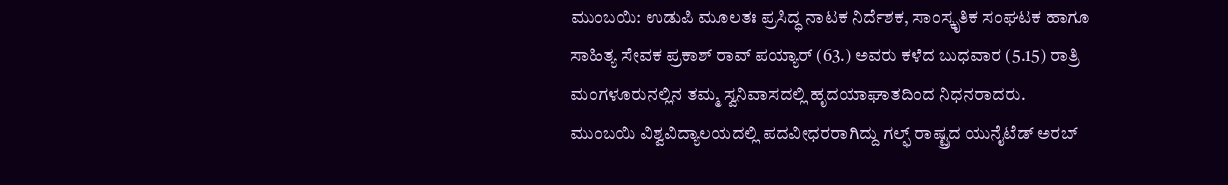ಮುಂಬಯಿ: ಉಡುಪಿ ಮೂಲತಃ ಪ್ರಸಿದ್ಧ ನಾಟಕ ನಿರ್ದೆಶಕ, ಸಾಂಸ್ಕೃತಿಕ ಸಂಘಟಕ ಹಾಗೂ ಸಾಹಿತ್ಯ ಸೇವಕ ಪ್ರಕಾಶ್ ರಾವ್ ಪಯ್ಯಾರ್ (63.) ಅವರು ಕಳೆದ ಬುಧವಾರ (5.15) ರಾತ್ರಿ ಮಂಗಳೂರುನಲ್ಲಿನ ತಮ್ಮ ಸ್ವನಿವಾಸದಲ್ಲಿ ಹೃದಯಾಘಾತದಿಂದ ನಿಧನರಾದರು.
ಮುಂಬಯಿ ವಿಶ್ವವಿದ್ಯಾಲಯದಲ್ಲಿ ಪದವೀಧರರಾಗಿದ್ದು ಗಲ್ಫ್ ರಾಷ್ಟ್ರದ ಯುನೈಟೆಡ್ ಅರಬ್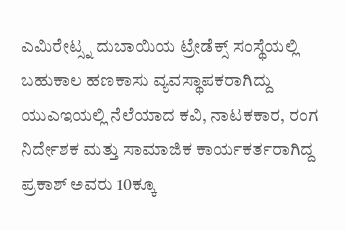ಎಮಿರೇಟ್ಸ್ನ ದುಬಾಯಿಯ ಟ್ರೇಡೆಕ್ಸ್ ಸಂಸ್ಥೆಯಲ್ಲಿ ಬಹುಕಾಲ ಹಣಕಾಸು ವ್ಯವಸ್ಥಾಪಕರಾಗಿದ್ದು ಯುಎಇಯಲ್ಲಿ ನೆಲೆಯಾದ ಕವಿ, ನಾಟಕಕಾರ, ರಂಗ ನಿರ್ದೇಶಕ ಮತ್ತು ಸಾಮಾಜಿಕ ಕಾರ್ಯಕರ್ತರಾಗಿದ್ದ ಪ್ರಕಾಶ್ ಅವರು 10ಕ್ಕೂ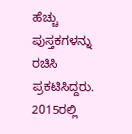ಹೆಚ್ಚು ಪುಸ್ತಕಗಳನ್ನು ರಚಿಸಿ ಪ್ರಕಟಿಸಿದ್ದರು.
2015ರಲ್ಲಿ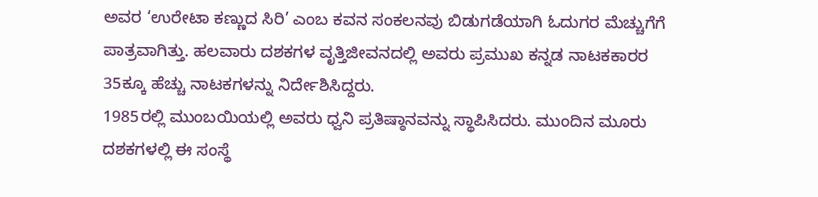ಅವರ ‘ಉರೇಟಾ ಕಣ್ಣುದ ಸಿರಿ’ ಎಂಬ ಕವನ ಸಂಕಲನವು ಬಿಡುಗಡೆಯಾಗಿ ಓದುಗರ ಮೆಚ್ಚುಗೆಗೆ ಪಾತ್ರವಾಗಿತ್ತು. ಹಲವಾರು ದಶಕಗಳ ವೃತ್ತಿಜೀವನದಲ್ಲಿ ಅವರು ಪ್ರಮುಖ ಕನ್ನಡ ನಾಟಕಕಾರರ 35ಕ್ಕೂ ಹೆಚ್ಚು ನಾಟಕಗಳನ್ನು ನಿರ್ದೇಶಿಸಿದ್ದರು.
1985ರಲ್ಲಿ ಮುಂಬಯಿಯಲ್ಲಿ ಅವರು ಧ್ವನಿ ಪ್ರತಿಷ್ಠಾನವನ್ನು ಸ್ಥಾಪಿಸಿದರು. ಮುಂದಿನ ಮೂರು ದಶಕಗಳಲ್ಲಿ ಈ ಸಂಸ್ಥೆ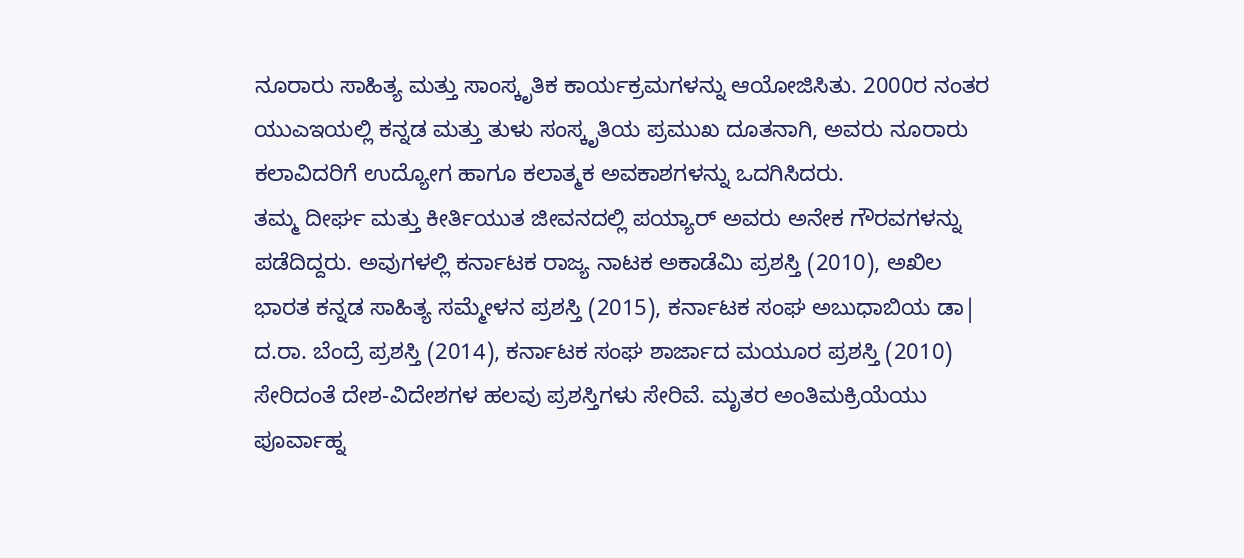ನೂರಾರು ಸಾಹಿತ್ಯ ಮತ್ತು ಸಾಂಸ್ಕೃತಿಕ ಕಾರ್ಯಕ್ರಮಗಳನ್ನು ಆಯೋಜಿಸಿತು. 2000ರ ನಂತರ ಯುಎಇಯಲ್ಲಿ ಕನ್ನಡ ಮತ್ತು ತುಳು ಸಂಸ್ಕೃತಿಯ ಪ್ರಮುಖ ದೂತನಾಗಿ, ಅವರು ನೂರಾರು ಕಲಾವಿದರಿಗೆ ಉದ್ಯೋಗ ಹಾಗೂ ಕಲಾತ್ಮಕ ಅವಕಾಶಗಳನ್ನು ಒದಗಿಸಿದರು.
ತಮ್ಮ ದೀರ್ಘ ಮತ್ತು ಕೀರ್ತಿಯುತ ಜೀವನದಲ್ಲಿ ಪಯ್ಯಾರ್ ಅವರು ಅನೇಕ ಗೌರವಗಳನ್ನು ಪಡೆದಿದ್ದರು. ಅವುಗಳಲ್ಲಿ ಕರ್ನಾಟಕ ರಾಜ್ಯ ನಾಟಕ ಅಕಾಡೆಮಿ ಪ್ರಶಸ್ತಿ (2010), ಅಖಿಲ ಭಾರತ ಕನ್ನಡ ಸಾಹಿತ್ಯ ಸಮ್ಮೇಳನ ಪ್ರಶಸ್ತಿ (2015), ಕರ್ನಾಟಕ ಸಂಘ ಅಬುಧಾಬಿಯ ಡಾ| ದ.ರಾ. ಬೆಂದ್ರೆ ಪ್ರಶಸ್ತಿ (2014), ಕರ್ನಾಟಕ ಸಂಘ ಶಾರ್ಜಾದ ಮಯೂರ ಪ್ರಶಸ್ತಿ (2010) ಸೇರಿದಂತೆ ದೇಶ-ವಿದೇಶಗಳ ಹಲವು ಪ್ರಶಸ್ತಿಗಳು ಸೇರಿವೆ. ಮೃತರ ಅಂತಿಮಕ್ರಿಯೆಯು ಪೂರ್ವಾಹ್ನ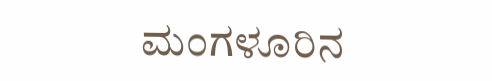ಮಂಗಳೂರಿನ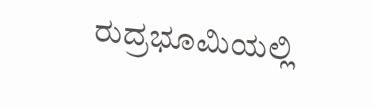ರುದ್ರಭೂಮಿಯಲ್ಲಿ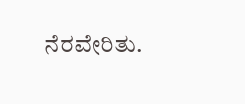ನೆರವೇರಿತು.